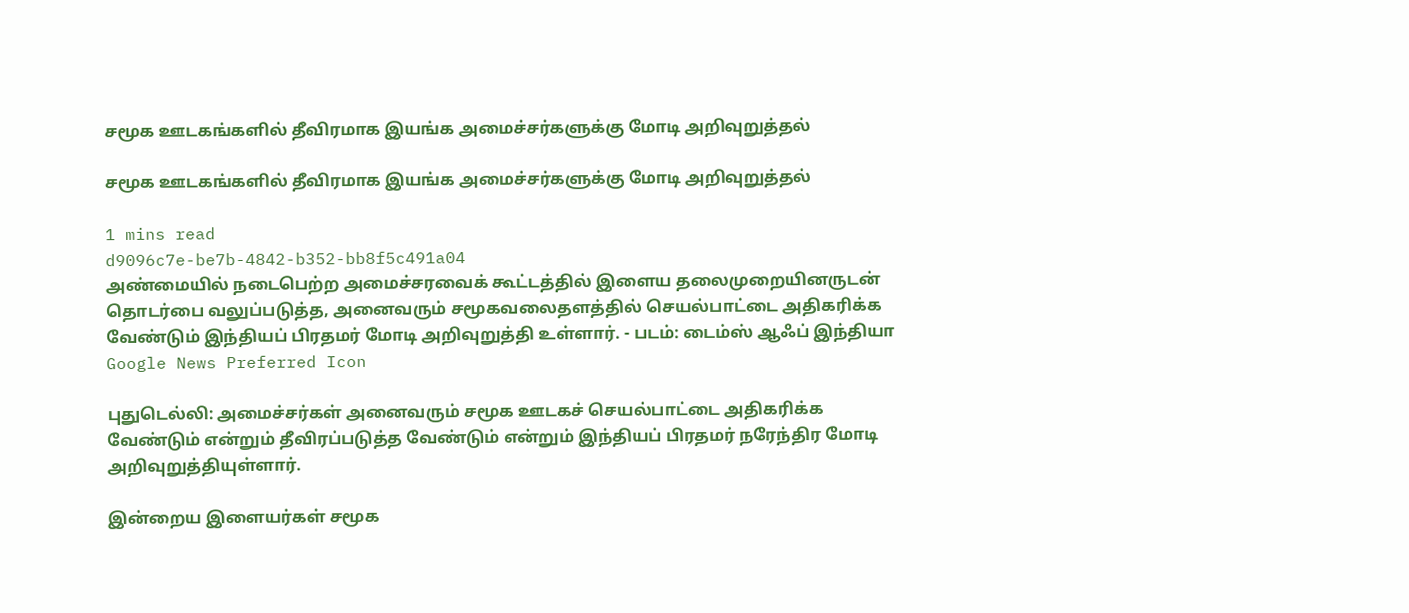சமூக ஊடகங்களில் தீவிரமாக இயங்க அமைச்சர்களுக்கு மோடி அறிவுறுத்தல்

சமூக ஊடகங்களில் தீவிரமாக இயங்க அமைச்சர்களுக்கு மோடி அறிவுறுத்தல்

1 mins read
d9096c7e-be7b-4842-b352-bb8f5c491a04
அண்மையில் நடைபெற்ற அமைச்சரவைக் கூட்டத்தில் இளைய தலைமுறையினருடன் தொடர்பை வலுப்படுத்த, அனைவரும் சமூகவலைதளத்தில் செயல்பாட்டை அதிகரிக்க வேண்டும் இந்தியப் பிரதமர் மோடி அறிவுறுத்தி உள்ளார். - படம்: டைம்ஸ் ஆஃப் இந்தியா
Google News Preferred Icon

புதுடெல்லி: அமைச்சர்கள் அனைவரும் சமூக ஊடகச் செயல்பாட்டை அதிகரிக்க வேண்டும் என்றும் தீவிரப்படுத்த வேண்டும் என்றும் இந்தியப் பிரதமர் நரேந்திர மோடி அறிவுறுத்தியுள்ளார்.

இன்றைய இளையர்கள் சமூக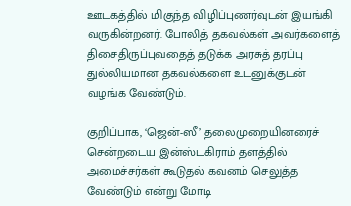ஊடகத்தில் மிகுந்த விழிப்புணர்வுடன் இயங்கி வருகின்றனர். போலித் தகவல்கள் அவர்களைத் திசைதிருப்புவதைத் தடுக்க அரசுத் தரப்பு துல்லியமான தகவல்களை உடனுக்குடன் வழங்க வேண்டும்.

குறிப்பாக, ‘ஜென்-ஸீ’ தலைமுறையினரைச் சென்றடைய இன்ஸ்டகிராம் தளத்தில் அமைச்சர்கள் கூடுதல் கவனம் செலுத்த வேண்டும் என்று மோடி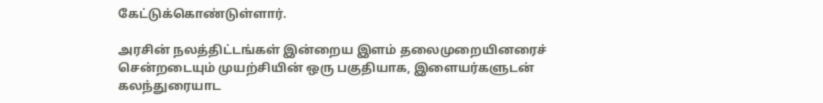கேட்டுக்கொண்டுள்ளார்.

அரசின் நலத்திட்டங்கள் இன்றைய இளம் தலைமுறையினரைச் சென்றடையும் முயற்சியின் ஒரு பகுதியாக, இளையர்களுடன் கலந்துரையாட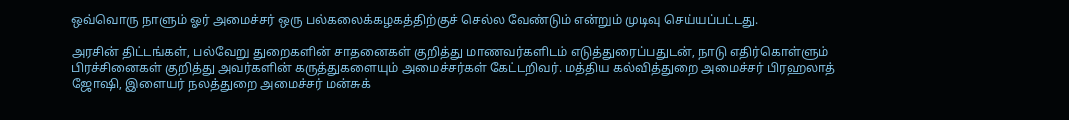ஒவ்வொரு நாளும் ஓர் அமைச்சர் ஒரு பல்கலைக்கழகத்திற்குச் செல்ல வேண்டும் என்றும் முடிவு செய்யப்பட்டது.

அரசின் திட்டங்கள், பல்வேறு துறைகளின் சாதனைகள் குறித்து மாணவர்களிடம் எடுத்துரைப்பதுடன், நாடு எதிர்கொள்ளும் பிரச்சினைகள் குறித்து அவர்களின் கருத்துகளையும் அமைச்சர்கள் கேட்டறிவர். மத்திய கல்வித்துறை அமைச்சர் பிரஹலாத் ஜோஷி, இளையர் நலத்துறை அமைச்சர் மன்சுக்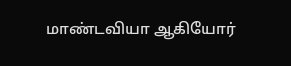மாண்டவியா ஆகியோர்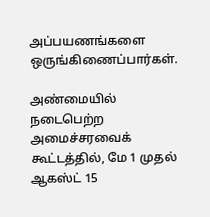அப்பயணங்களை ஒருங்கிணைப்பார்கள்.

அண்மையில் நடைபெற்ற அமைச்சரவைக் கூட்டத்தில், மே 1 முதல் ஆகஸ்ட் 15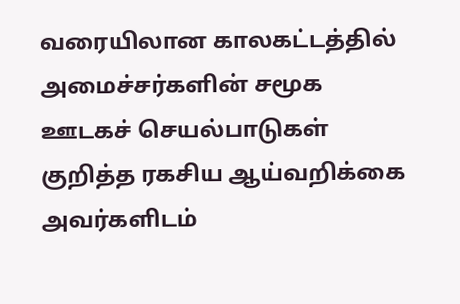வரையிலான காலகட்டத்தில் அமைச்சர்களின் சமூக ஊடகச் செயல்பாடுகள் குறித்த ரகசிய ஆய்வறிக்கை அவர்களிடம்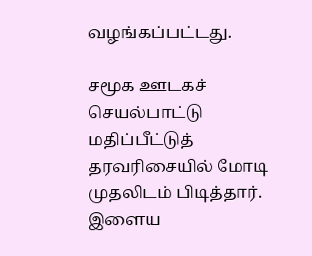வழங்கப்பட்டது.

சமூக ஊடகச் செயல்பாட்டு மதிப்பீட்டுத் தரவரிசையில் மோடி முதலிடம் பிடித்தார். இளைய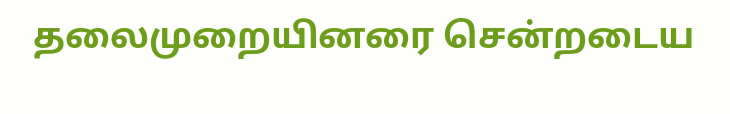தலைமுறையினரை சென்றடைய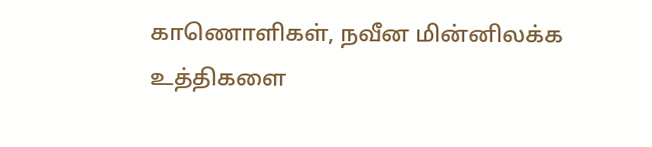காணொளிகள், நவீன மின்னிலக்க உத்திகளை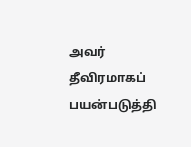அவர் தீவிரமாகப் பயன்படுத்தி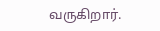வருகிறார்.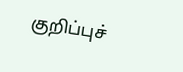குறிப்புச்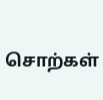சொற்கள்